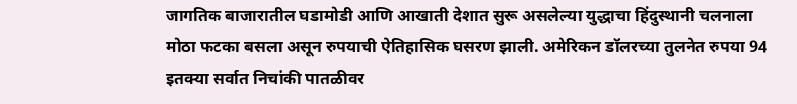जागतिक बाजारातील घडामोडी आणि आखाती देशात सुरू असलेल्या युद्धाचा हिंदुस्थानी चलनाला मोठा फटका बसला असून रुपयाची ऐतिहासिक घसरण झाली. अमेरिकन डॉलरच्या तुलनेत रुपया 94 इतक्या सर्वात निचांकी पातळीवर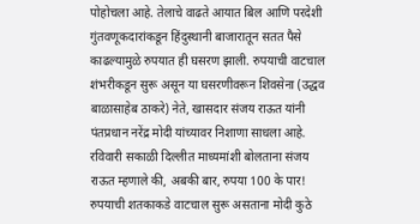पोहोचला आहे. तेलाचे वाढते आयात बिल आणि परदेशी गुंतवणूकदारांकडून हिंदुस्थानी बाजारातून सतत पैसे काढल्यामुळे रुपयात ही घसरण झाली. रुपयाची वाटचाल शंभरीकडून सुरू असून या घसरणीवरून शिवसेना (उद्धव बाळासाहेब ठाकरे) नेते, खासदार संजय राऊत यांनी पंतप्रधान नरेंद्र मोदी यांच्यावर निशाणा साधला आहे.
रविवारी सकाळी दिल्लीत माध्यमांशी बोलताना संजय राऊत म्हणाले की, अबकी बार, रुपया 100 के पार! रुपयाची शतकाकडे वाटचाल सुरू असताना मोदी कुठे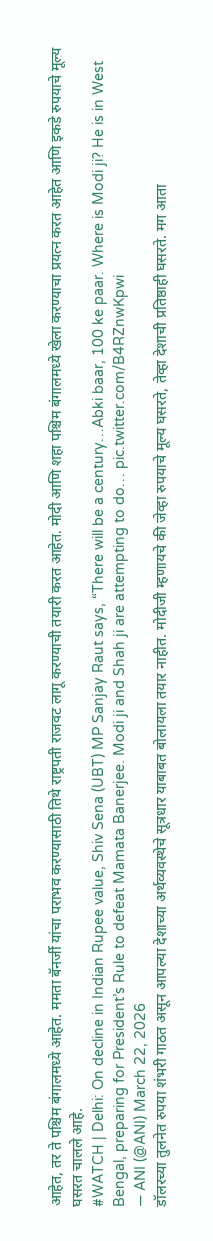आहेत, तर ते पश्चिम बंगालमध्ये आहेत. ममता बॅनर्जी यांचा पराभव करण्यासाठी तिथे राष्ट्रपती राजवट लागू करण्याची तयारी करत आहेत. मोदी आणि शहा पश्चिम बंगालमध्ये खेला करण्याचा प्रयत्न करत आहेत आणि इकडे रुपयाचे मूल्य घसरत चालले आहे.
#WATCH | Delhi: On decline in Indian Rupee value, Shiv Sena (UBT) MP Sanjay Raut says, “There will be a century…Abki baar, 100 ke paar. Where is Modi ji? He is in West Bengal, preparing for President’s Rule to defeat Mamata Banerjee. Modi ji and Shah ji are attempting to do… pic.twitter.com/B4RZnwKpwi
— ANI (@ANI) March 22, 2026
डॉलरच्या तुलनेत रुपया शंभरी गाठत असून आपल्या देशाच्या अर्थव्यवस्थेचे सूत्रधार याबाबत बोलायला तयार नाहीत. मोदीजी म्हणायचे की जेव्हा रुपयाचे मूल्य घसरते, तेव्हा देशाची प्रतिष्ठाही घसरते. मग आता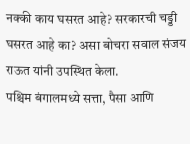नक्की काय घसरत आहे? सरकारची चड्डी घसरत आहे का? असा बोचरा सवाल संजय राऊत यांनी उपस्थित केला.
पश्चिम बंगालमध्ये सत्ता, पैसा आणि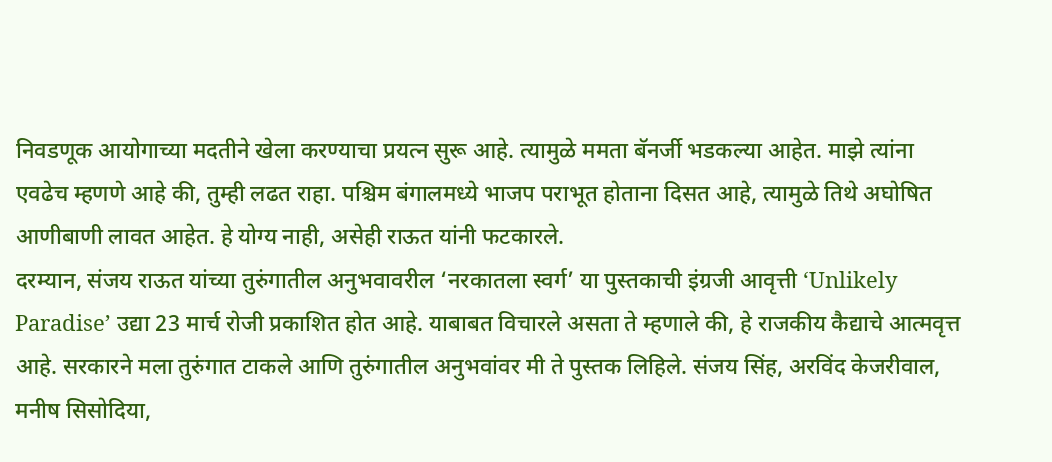निवडणूक आयोगाच्या मदतीने खेला करण्याचा प्रयत्न सुरू आहे. त्यामुळे ममता बॅनर्जी भडकल्या आहेत. माझे त्यांना एवढेच म्हणणे आहे की, तुम्ही लढत राहा. पश्चिम बंगालमध्ये भाजप पराभूत होताना दिसत आहे, त्यामुळे तिथे अघोषित आणीबाणी लावत आहेत. हे योग्य नाही, असेही राऊत यांनी फटकारले.
दरम्यान, संजय राऊत यांच्या तुरुंगातील अनुभवावरील ‘नरकातला स्वर्ग’ या पुस्तकाची इंग्रजी आवृत्ती ‘Unlikely Paradise’ उद्या 23 मार्च रोजी प्रकाशित होत आहे. याबाबत विचारले असता ते म्हणाले की, हे राजकीय कैद्याचे आत्मवृत्त आहे. सरकारने मला तुरुंगात टाकले आणि तुरुंगातील अनुभवांवर मी ते पुस्तक लिहिले. संजय सिंह, अरविंद केजरीवाल, मनीष सिसोदिया,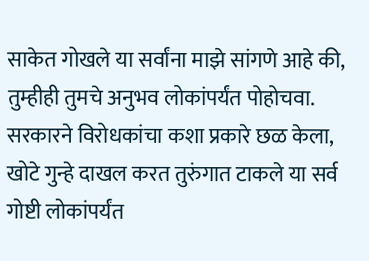साकेत गोखले या सर्वांना माझे सांगणे आहे की, तुम्हीही तुमचे अनुभव लोकांपर्यंत पोहोचवा. सरकारने विरोधकांचा कशा प्रकारे छळ केला, खोटे गुन्हे दाखल करत तुरुंगात टाकले या सर्व गोष्टी लोकांपर्यंत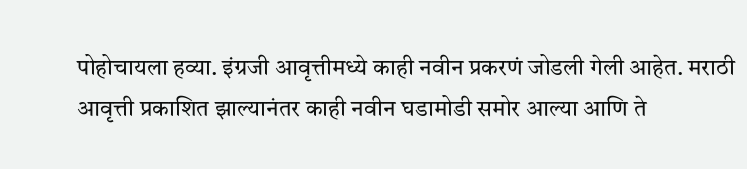पोहोचायला हव्या. इंग्रजी आवृत्तीमध्ये काही नवीन प्रकरणं जोडली गेली आहेत. मराठी आवृत्ती प्रकाशित झाल्यानंतर काही नवीन घडामोडी समोर आल्या आणि ते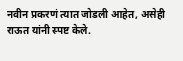नवीन प्रकरणं त्यात जोडली आहेत, असेही राऊत यांनी स्पष्ट केले.